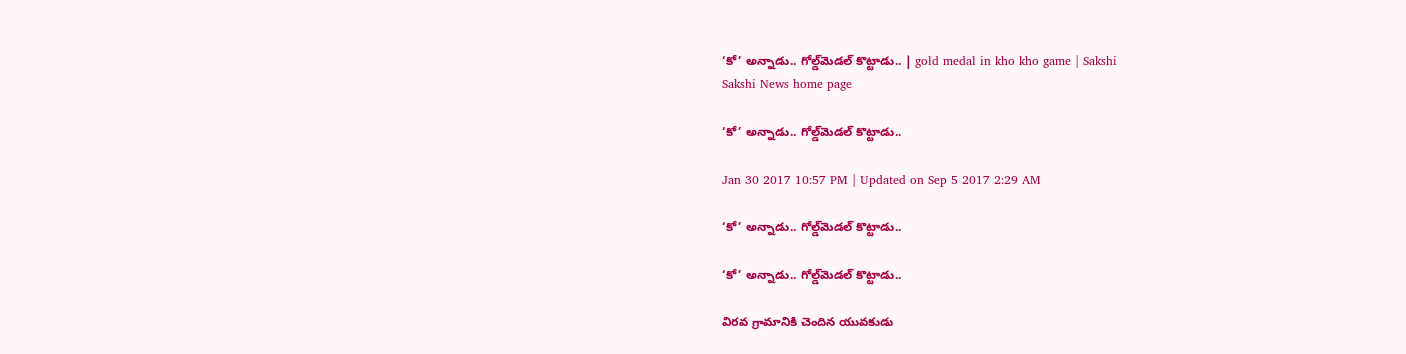‘కో’ అన్నాడు.. గోల్డ్‌మెడల్‌ కొట్టాడు.. | gold medal in kho kho game | Sakshi
Sakshi News home page

‘కో’ అన్నాడు.. గోల్డ్‌మెడల్‌ కొట్టాడు..

Jan 30 2017 10:57 PM | Updated on Sep 5 2017 2:29 AM

‘కో’ అన్నాడు.. గోల్డ్‌మెడల్‌ కొట్టాడు..

‘కో’ అన్నాడు.. గోల్డ్‌మెడల్‌ కొట్టాడు..

విరవ గ్రామానికి చెందిన యువకుడు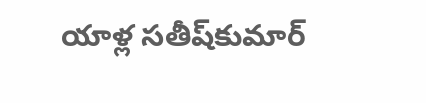యాళ్ల సతీష్‌కుమార్‌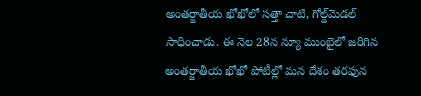అంతర్జాతీయ ఖోఖోలో సత్తా చాటి, గోల్డ్‌మెడల్‌ సాధించాడు. ఈ నెల 28న న్యూ ముంబైలో జరిగిన అంతర్జాతీయ ఖోఖో పోటీల్లో మన దేశం తరఫున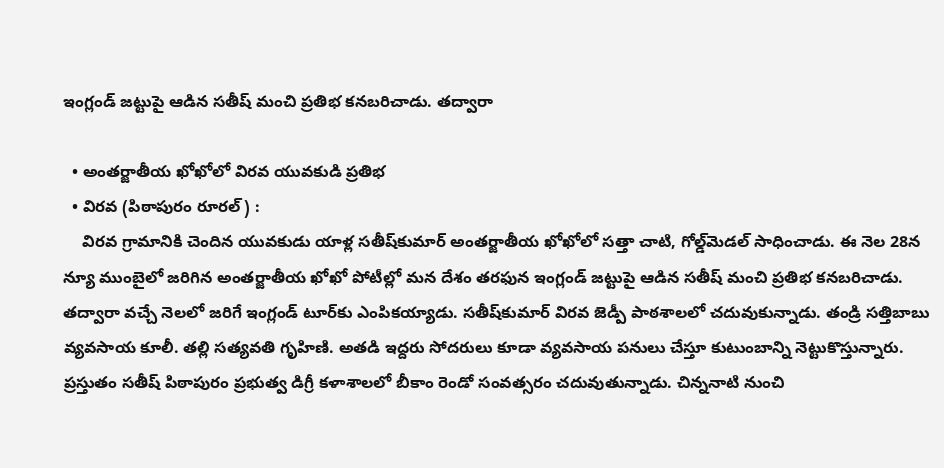ఇంగ్లండ్‌ జట్టుపై ఆడిన సతీష్‌ మంచి ప్రతిభ కనబరిచాడు. తద్వారా

  • అంతర్జాతీయ ఖోఖోలో విరవ యువకుడి ప్రతిభ
  • విరవ (పిఠాపురం రూరల్‌) :
    విరవ గ్రామానికి చెందిన యువకుడు యాళ్ల సతీష్‌కుమార్‌ అంతర్జాతీయ ఖోఖోలో సత్తా చాటి, గోల్డ్‌మెడల్‌ సాధించాడు. ఈ నెల 28న న్యూ ముంబైలో జరిగిన అంతర్జాతీయ ఖోఖో పోటీల్లో మన దేశం తరఫున ఇంగ్లండ్‌ జట్టుపై ఆడిన సతీష్‌ మంచి ప్రతిభ కనబరిచాడు. తద్వారా వచ్చే నెలలో జరిగే ఇంగ్లండ్‌ టూర్‌కు ఎంపికయ్యాడు. సతీష్‌కుమార్‌ విరవ జెడ్పీ పాఠశాలలో చదువుకున్నాడు. తండ్రి సత్తిబాబు వ్యవసాయ కూలీ. తల్లి సత్యవతి గృహిణి. అతడి ఇద్దరు సోదరులు కూడా వ్యవసాయ పనులు చేస్తూ కుటుంబాన్ని నెట్టుకొస్తున్నారు. ప్రస్తుతం సతీష్‌ పిఠాపురం ప్రభుత్వ డిగ్రీ కళాశాలలో బీకాం రెండో సంవత్సరం చదువుతున్నాడు. చిన్ననాటి నుంచి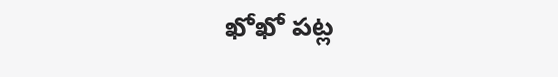ఖోఖో పట్ల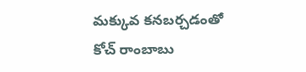మక్కువ కనబర్చడంతో కోచ్‌ రాంబాబు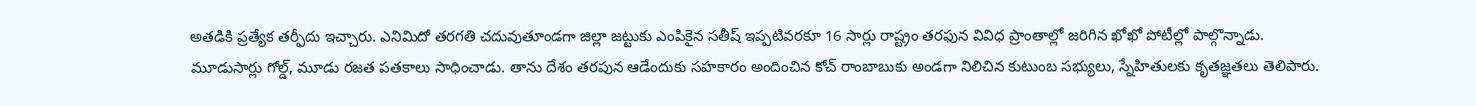అతడికి ప్రత్యేక తర్ఫీదు ఇచ్చారు. ఎనిమిదో తరగతి చదువుతూండగా జిల్లా జట్టుకు ఎంపికైన సతీష్‌ ఇప్పటివరకూ 16 సార్లు రాష్ట్రం తరఫున వివిధ ప్రాంతాల్లో జరిగిన ఖోఖో పోటీల్లో పాల్గొన్నాడు. మూడుసార్లు గోల్డ్, మూడు రజత పతకాలు సాధించాడు. తాను దేశం తరపున ఆడేందుకు సహకారం అందించిన కోచ్‌ రాంబాబుకు అండగా నిలిచిన కుటుంబ సభ్యులు, స్నేహితులకు కృతజ్ఞతలు తెలిపారు.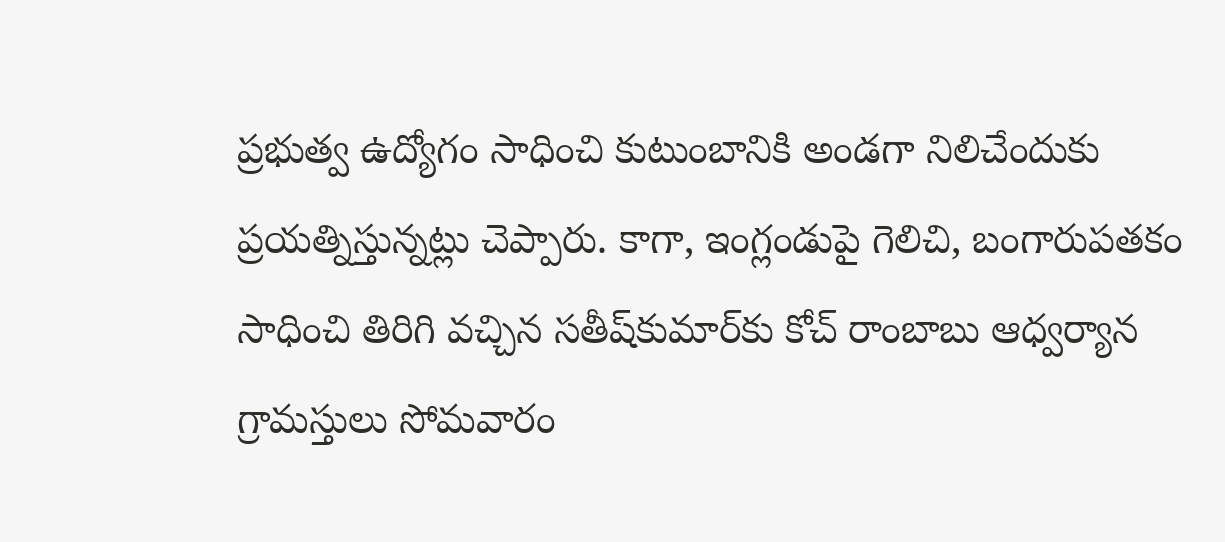ప్రభుత్వ ఉద్యోగం సాధించి కుటుంబానికి అండగా నిలిచేందుకు ప్రయత్నిస్తున్నట్లు చెప్పారు. కాగా, ఇంగ్లండుపై గెలిచి, బంగారుపతకం సాధించి తిరిగి వచ్చిన సతీష్‌కుమార్‌కు కోచ్‌ రాంబాబు ఆధ్వర్యాన గ్రామస్తులు సోమవారం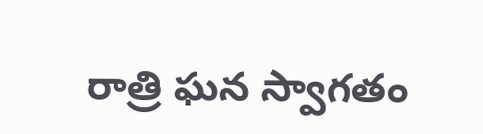రాత్రి ఘన స్వాగతం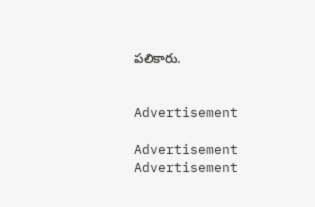పలికారు.


Advertisement

Advertisement
Advertisement